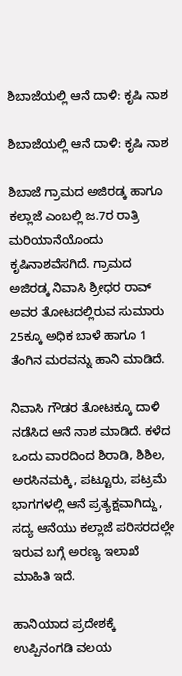ಶಿಬಾಜೆಯಲ್ಲಿ ಆನೆ ದಾಳಿ: ಕೃಷಿ ನಾಶ

ಶಿಬಾಜೆಯಲ್ಲಿ ಆನೆ ದಾಳಿ: ಕೃಷಿ ನಾಶ

ಶಿಬಾಜೆ ಗ್ರಾಮದ ಅಜಿರಡ್ಕ ಹಾಗೂ ಕಲ್ಲಾಜೆ ಎಂಬಲ್ಲಿ ಜ.7ರ ರಾತ್ರಿ ಮರಿಯಾನೆಯೊಂದು ಕೃಷಿನಾಶವೆಸಗಿದೆ. ಗ್ರಾಮದ ಅಜಿರಡ್ಕ ನಿವಾಸಿ ಶ್ರೀಧರ ರಾವ್ ಅವರ ತೋಟದಲ್ಲಿರುವ ಸುಮಾರು 25ಕ್ಕೂ ಅಧಿಕ ಬಾಳೆ ಹಾಗೂ 1 ತೆಂಗಿನ ಮರವನ್ನು ಹಾನಿ ಮಾಡಿದೆ.

ನಿವಾಸಿ ಗೌಡರ ತೋಟಕ್ಕೂ ದಾಳಿ ನಡೆಸಿದ ಆನೆ ನಾಶ ಮಾಡಿದೆ. ಕಳೆದ ಒಂದು ವಾರದಿಂದ ಶಿರಾಡಿ, ಶಿಶಿಲ, ಅರಸಿನಮಕ್ಕಿ, ಪಟ್ಟೂರು, ಪಟ್ರಮೆ ಭಾಗಗಳಲ್ಲಿ ಆನೆ ಪ್ರತ್ಯಕ್ಷವಾಗಿದ್ದು, ಸದ್ಯ ಆನೆಯು ಕಲ್ಲಾಜೆ ಪರಿಸರದಲ್ಲೇ ಇರುವ ಬಗ್ಗೆ ಅರಣ್ಯ ಇಲಾಖೆ ಮಾಹಿತಿ ಇದೆ.

ಹಾನಿಯಾದ ಪ್ರದೇಶಕ್ಕೆ ಉಪ್ಪಿನಂಗಡಿ ವಲಯ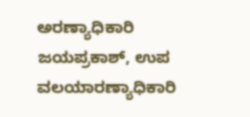ಅರಣ್ಯಾಧಿಕಾರಿ ಜಯಪ್ರಕಾಶ್, ಉಪ ವಲಯಾರಣ್ಯಾಧಿಕಾರಿ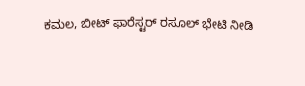ಕಮಲ, ಬೀಟ್ ಫಾರೆಸ್ಟರ್ ರಸೂಲ್ ಭೇಟಿ ನೀಡಿ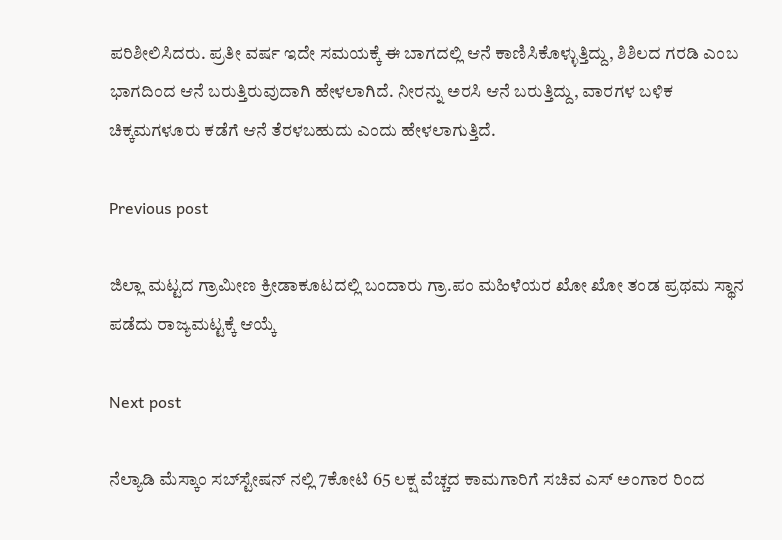ಪರಿಶೀಲಿಸಿದರು. ಪ್ರತೀ ವರ್ಷ ಇದೇ ಸಮಯಕ್ಕೆ ಈ ಬಾಗದಲ್ಲಿ ಆನೆ ಕಾಣಿಸಿಕೊಳ್ಳುತ್ತಿದ್ದು, ಶಿಶಿಲದ ಗರಡಿ ಎಂಬ ಭಾಗದಿಂದ ಆನೆ ಬರುತ್ತಿರುವುದಾಗಿ ಹೇಳಲಾಗಿದೆ. ನೀರನ್ನು ಅರಸಿ ಆನೆ ಬರುತ್ತಿದ್ದು, ವಾರಗಳ ಬಳಿಕ ಚಿಕ್ಕಮಗಳೂರು ಕಡೆಗೆ ಆನೆ ತೆರಳಬಹುದು ಎಂದು ಹೇಳಲಾಗುತ್ತಿದೆ.

Previous post

ಜಿಲ್ಲಾ ಮಟ್ಟದ ಗ್ರಾಮೀಣ ಕ್ರೀಡಾಕೂಟದಲ್ಲಿ ಬಂದಾರು ಗ್ರಾ.ಪಂ ಮಹಿಳೆಯರ ಖೋ ಖೋ ತಂಡ ಪ್ರಥಮ ಸ್ಥಾನ ಪಡೆದು ರಾಜ್ಯಮಟ್ಟಕ್ಕೆ ಆಯ್ಕೆ

Next post

ನೆಲ್ಯಾಡಿ ಮೆಸ್ಕಾಂ ಸಬ್‍ಸ್ಟೇಷನ್ ನಲ್ಲಿ 7ಕೋಟಿ 65 ಲಕ್ಷ ವೆಚ್ಚದ ಕಾಮಗಾರಿಗೆ ಸಚಿವ ಎಸ್ ಅಂಗಾರ ರಿಂದ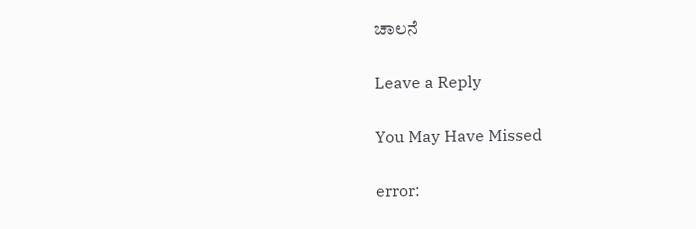ಚಾಲನೆ

Leave a Reply

You May Have Missed

error: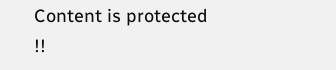Content is protected !!